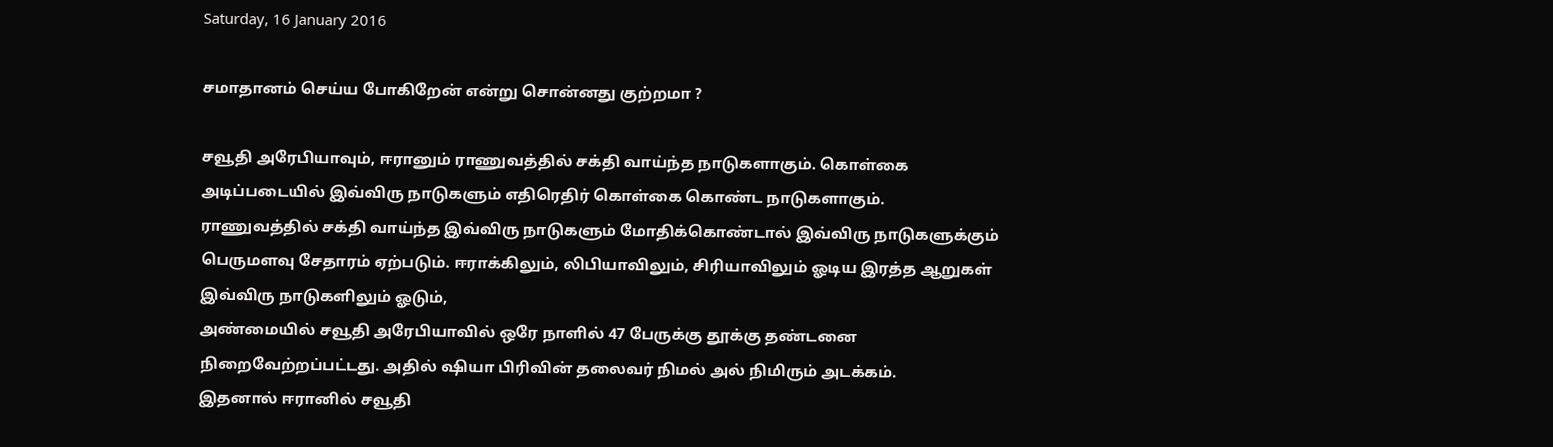Saturday, 16 January 2016

சமாதானம் செய்ய போகிறேன் என்று சொன்னது குற்றமா ?

சவூதி அரேபியாவும், ஈரானும் ராணுவத்தில் சக்தி வாய்ந்த நாடுகளாகும். கொள்கை அடிப்படையில் இவ்விரு நாடுகளும் எதிரெதிர் கொள்கை கொண்ட நாடுகளாகும்.
ராணுவத்தில் சக்தி வாய்ந்த இவ்விரு நாடுகளும் மோதிக்கொண்டால் இவ்விரு நாடுகளுக்கும் பெருமளவு சேதாரம் ஏற்படும். ஈராக்கிலும், லிபியாவிலும், சிரியாவிலும் ஓடிய இரத்த ஆறுகள் இவ்விரு நாடுகளிலும் ஓடும்,
அண்மையில் சவூதி அரேபியாவில் ஒரே நாளில் 47 பேருக்கு தூக்கு தண்டனை நிறைவேற்றப்பட்டது. அதில் ஷியா பிரிவின் தலைவர் நிமல் அல் நிமிரும் அடக்கம்.
இதனால் ஈரானில் சவூதி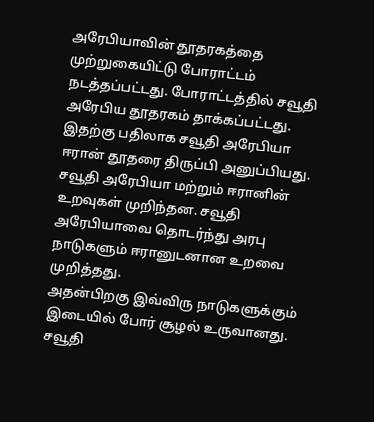அரேபியாவின் தூதரகத்தை முற்றுகையிட்டு போராட்டம் நடத்தப்பட்டது. போராட்டத்தில் சவூதி அரேபிய தூதரகம் தாக்கப்பட்டது.
இதற்கு பதிலாக சவூதி அரேபியா ஈரான் தூதரை திருப்பி அனுப்பியது. சவூதி அரேபியா மற்றும் ஈரானின் உறவுகள் முறிந்தன. சவூதி அரேபியாவை தொடர்ந்து அரபு நாடுகளும் ஈரானுடனான உறவை முறித்தது.
அதன்பிறகு இவ்விரு நாடுகளுக்கும் இடையில் போர் சூழல் உருவானது.
சவூதி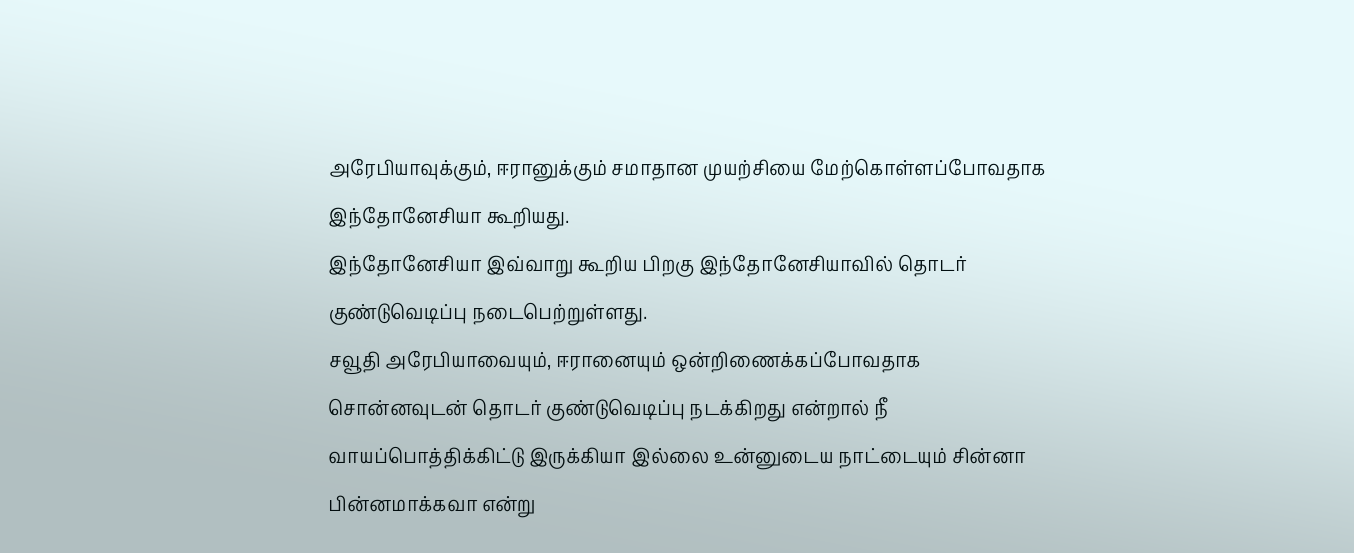அரேபியாவுக்கும், ஈரானுக்கும் சமாதான முயற்சியை மேற்கொள்ளப்போவதாக இந்தோனேசியா கூறியது.
இந்தோனேசியா இவ்வாறு கூறிய பிறகு இந்தோனேசியாவில் தொடர் குண்டுவெடிப்பு நடைபெற்றுள்ளது.
சவூதி அரேபியாவையும், ஈரானையும் ஒன்றிணைக்கப்போவதாக சொன்னவுடன் தொடர் குண்டுவெடிப்பு நடக்கிறது என்றால் நீ வாயப்பொத்திக்கிட்டு இருக்கியா இல்லை உன்னுடைய நாட்டையும் சின்னா பின்னமாக்கவா என்று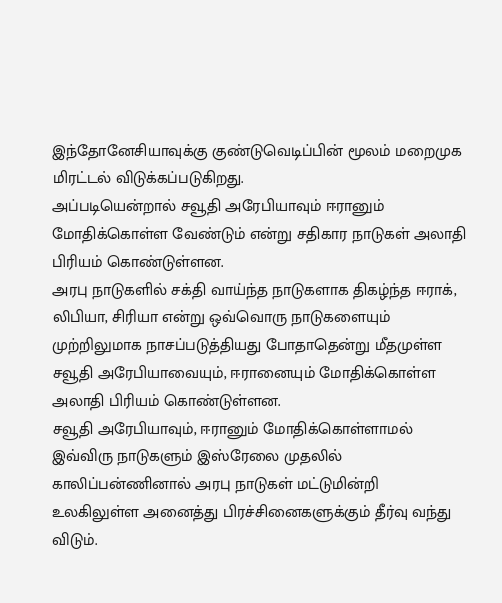இந்தோனேசியாவுக்கு குண்டுவெடிப்பின் மூலம் மறைமுக மிரட்டல் விடுக்கப்படுகிறது.
அப்படியென்றால் சவூதி அரேபியாவும் ஈரானும் மோதிக்கொள்ள வேண்டும் என்று சதிகார நாடுகள் அலாதி பிரியம் கொண்டுள்ளன.
அரபு நாடுகளில் சக்தி வாய்ந்த நாடுகளாக திகழ்ந்த ஈராக், லிபியா, சிரியா என்று ஒவ்வொரு நாடுகளையும் முற்றிலுமாக நாசப்படுத்தியது போதாதென்று மீதமுள்ள சவூதி அரேபியாவையும், ஈரானையும் மோதிக்கொள்ள அலாதி பிரியம் கொண்டுள்ளன.
சவூதி அரேபியாவும், ஈரானும் மோதிக்கொள்ளாமல் இவ்விரு நாடுகளும் இஸ்ரேலை முதலில் காலிப்பன்ணினால் அரபு நாடுகள் மட்டுமின்றி உலகிலுள்ள அனைத்து பிரச்சினைகளுக்கும் தீர்வு வந்து விடும்.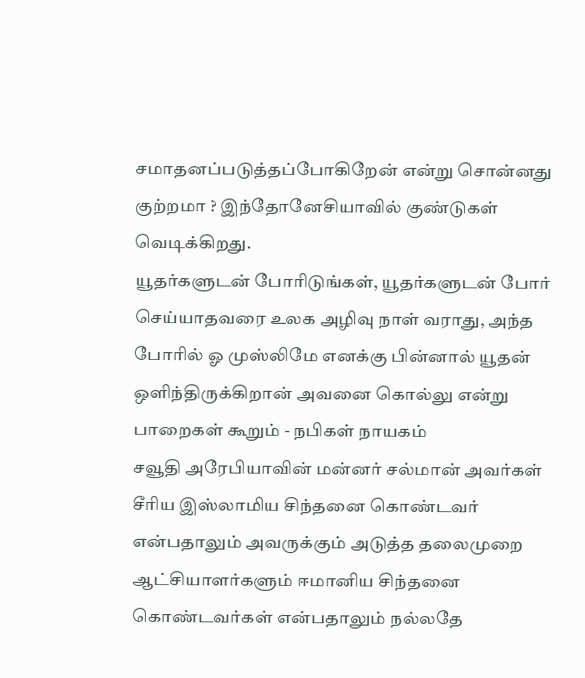சமாதனப்படுத்தப்போகிறேன் என்று சொன்னது குற்றமா ? இந்தோனேசியாவில் குண்டுகள் வெடிக்கிறது.
யூதர்களுடன் போரிடுங்கள், யூதர்களுடன் போர் செய்யாதவரை உலக அழிவு நாள் வராது, அந்த போரில் ஓ முஸ்லிமே எனக்கு பின்னால் யூதன் ஒளிந்திருக்கிறான் அவனை கொல்லு என்று பாறைகள் கூறும் - நபிகள் நாயகம்
சவூதி அரேபியாவின் மன்னர் சல்மான் அவர்கள் சீரிய இஸ்லாமிய சிந்தனை கொண்டவர் என்பதாலும் அவருக்கும் அடுத்த தலைமுறை ஆட்சியாளர்களும் ஈமானிய சிந்தனை கொண்டவர்கள் என்பதாலும் நல்லதே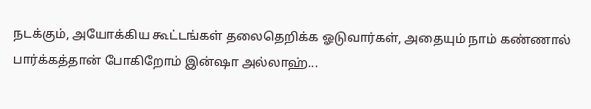நடக்கும், அயோக்கிய கூட்டங்கள் தலைதெறிக்க ஓடுவார்கள், அதையும் நாம் கண்ணால் பார்க்கத்தான் போகிறோம் இன்ஷா அல்லாஹ்...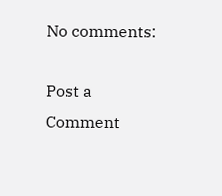No comments:

Post a Comment